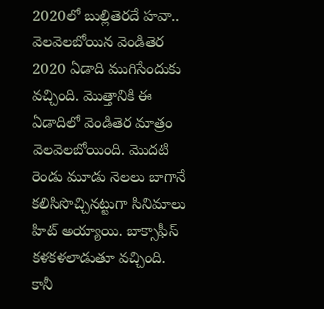2020లో బుల్లితెరదే హవా.. వెలవెలబోయిన వెండితెర
2020 ఏడాది ముగిసేందుకు వచ్చింది. మొత్తానికి ఈ ఏడాదిలో వెండితెర మాత్రం వెలవెలబోయింది. మొదటి రెండు మూడు నెలలు బాగానే కలిసిసొచ్చినట్టుగా సినిమాలు హిట్ అయ్యాయి. బాక్సాఫీస్ కళకళలాడుతూ వచ్చింది. కానీ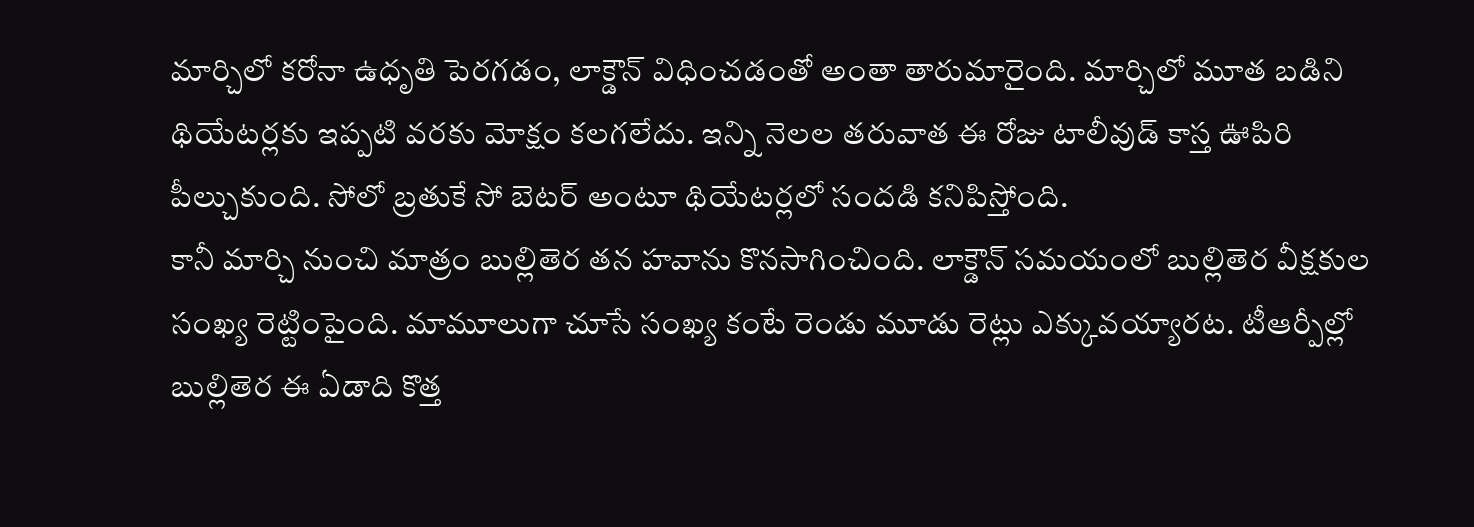మార్చిలో కరోనా ఉధృతి పెరగడం, లాక్డౌన్ విధించడంతో అంతా తారుమారైంది. మార్చిలో మూత బడిని థియేటర్లకు ఇప్పటి వరకు మోక్షం కలగలేదు. ఇన్ని నెలల తరువాత ఈ రోజు టాలీవుడ్ కాస్త ఊపిరి పీల్చుకుంది. సోలో బ్రతుకే సో బెటర్ అంటూ థియేటర్లలో సందడి కనిపిస్తోంది.
కానీ మార్చి నుంచి మాత్రం బుల్లితెర తన హవాను కొనసాగించింది. లాక్డౌన్ సమయంలో బుల్లితెర వీక్షకుల సంఖ్య రెట్టింపైంది. మామూలుగా చూసే సంఖ్య కంటే రెండు మూడు రెట్లు ఎక్కువయ్యారట. టీఆర్పీల్లో బుల్లితెర ఈ ఏడాది కొత్త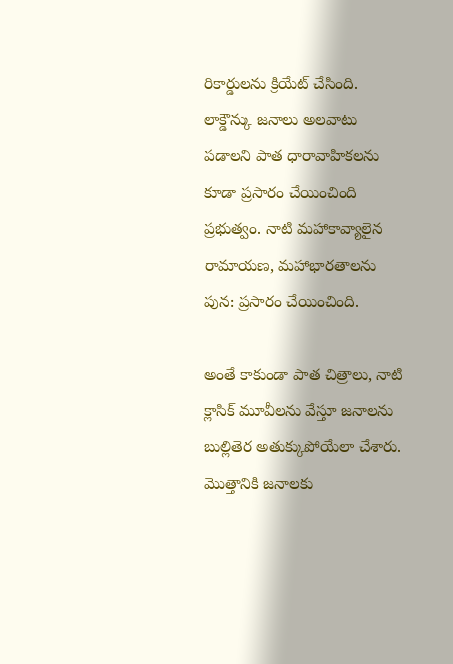రికార్డులను క్రియేట్ చేసింది. లాక్డౌన్కు జనాలు అలవాటు పడాలని పాత ధారావాహికలను కూడా ప్రసారం చేయించింది ప్రభుత్వం. నాటి మహాకావ్యాలైన రామాయణ, మహాభారతాలను పున: ప్రసారం చేయించింది.

అంతే కాకుండా పాత చిత్రాలు, నాటి క్లాసిక్ మూవీలను వేస్తూ జనాలను బుల్లితెర అతుక్కుపోయేలా చేశారు. మొత్తానికి జనాలకు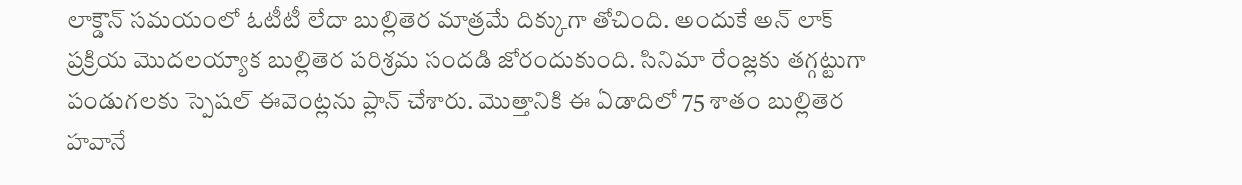లాక్డౌన్ సమయంలో ఓటీటీ లేదా బుల్లితెర మాత్రమే దిక్కుగా తోచింది. అందుకే అన్ లాక్ ప్రక్రియ మొదలయ్యాక బుల్లితెర పరిశ్రమ సందడి జోరందుకుంది. సినిమా రేంజ్లకు తగ్గట్టుగా పండుగలకు స్పెషల్ ఈవెంట్లను ప్లాన్ చేశారు. మొత్తానికి ఈ ఏడాదిలో 75 శాతం బుల్లితెర హవానే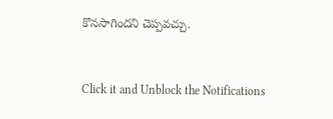కొనసాగిందని చెప్పవచ్చు.


Click it and Unblock the Notifications